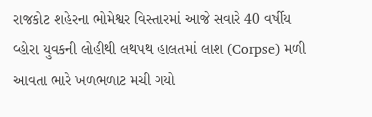રાજકોટ શહેરના ભોમેશ્વર વિસ્તારમાં આજે સવારે 40 વર્ષીય વ્હોરા યુવકની લોહીથી લથપથ હાલતમાં લાશ (Corpse) મળી આવતા ભારે ખળભળાટ મચી ગયો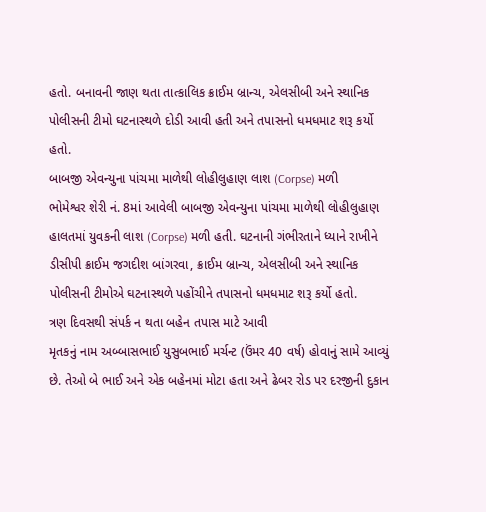હતો. બનાવની જાણ થતા તાત્કાલિક ક્રાઈમ બ્રાન્ચ, એલસીબી અને સ્થાનિક પોલીસની ટીમો ઘટનાસ્થળે દોડી આવી હતી અને તપાસનો ધમધમાટ શરૂ કર્યો હતો.
બાબજી એવન્યુના પાંચમા માળેથી લોહીલુહાણ લાશ (Corpse) મળી
ભોમેશ્વર શેરી નં. 8માં આવેલી બાબજી એવન્યુના પાંચમા માળેથી લોહીલુહાણ હાલતમાં યુવકની લાશ (Corpse) મળી હતી. ઘટનાની ગંભીરતાને ધ્યાને રાખીને ડીસીપી ક્રાઈમ જગદીશ બાંગરવા, ક્રાઈમ બ્રાન્ચ, એલસીબી અને સ્થાનિક પોલીસની ટીમોએ ઘટનાસ્થળે પહોંચીને તપાસનો ધમધમાટ શરૂ કર્યો હતો.
ત્રણ દિવસથી સંપર્ક ન થતા બહેન તપાસ માટે આવી
મૃતકનું નામ અબ્બાસભાઈ યુસુબભાઈ મર્ચન્ટ (ઉંમર 40 વર્ષ) હોવાનું સામે આવ્યું છે. તેઓ બે ભાઈ અને એક બહેનમાં મોટા હતા અને ઢેબર રોડ પર દરજીની દુકાન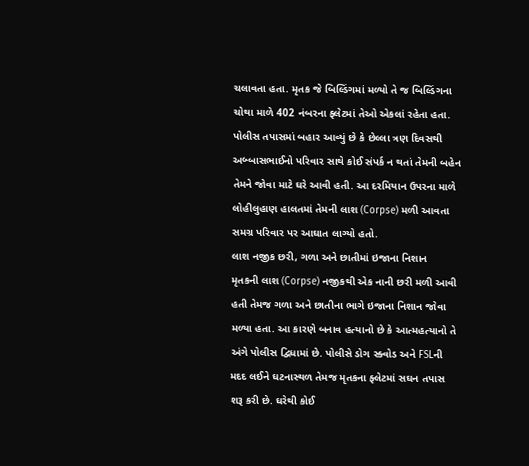ચલાવતા હતા. મૃતક જે બિલ્ડિંગમાં મળ્યો તે જ બિલ્ડિંગના ચોથા માળે 402 નંબરના ફ્લેટમાં તેઓ એકલાં રહેતા હતા. પોલીસ તપાસમાં બહાર આવ્યું છે કે છેલ્લા ત્રણ દિવસથી અબ્બાસભાઈનો પરિવાર સાથે કોઈ સંપર્ક ન થતાં તેમની બહેન તેમને જોવા માટે ઘરે આવી હતી. આ દરમિયાન ઉપરના માળે લોહીલુહાણ હાલતમાં તેમની લાશ (Corpse) મળી આવતા સમગ્ર પરિવાર પર આઘાત લાગ્યો હતો.
લાશ નજીક છરી, ગળા અને છાતીમાં ઇજાના નિશાન
મૃતકની લાશ (Corpse) નજીકથી એક નાની છરી મળી આવી હતી તેમજ ગળા અને છાતીના ભાગે ઇજાના નિશાન જોવા મળ્યા હતા. આ કારણે બનાવ હત્યાનો છે કે આત્મહત્યાનો તે અંગે પોલીસ દ્વિધામાં છે. પોલીસે ડોગ સ્ક્વોડ અને FSLની મદદ લઈને ઘટનાસ્થળ તેમજ મૃતકના ફ્લેટમાં સઘન તપાસ શરૂ કરી છે. ઘરેથી કોઈ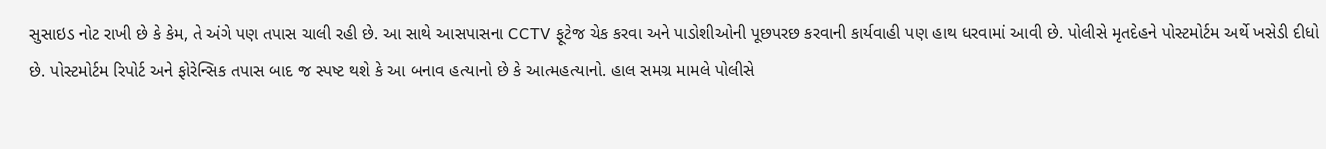સુસાઇડ નોટ રાખી છે કે કેમ, તે અંગે પણ તપાસ ચાલી રહી છે. આ સાથે આસપાસના CCTV ફૂટેજ ચેક કરવા અને પાડોશીઓની પૂછપરછ કરવાની કાર્યવાહી પણ હાથ ધરવામાં આવી છે. પોલીસે મૃતદેહને પોસ્ટમોર્ટમ અર્થે ખસેડી દીધો છે. પોસ્ટમોર્ટમ રિપોર્ટ અને ફોરેન્સિક તપાસ બાદ જ સ્પષ્ટ થશે કે આ બનાવ હત્યાનો છે કે આત્મહત્યાનો. હાલ સમગ્ર મામલે પોલીસે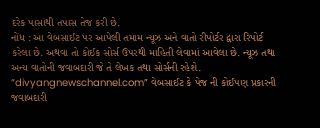દરેક પાસાંથી તપાસ તેજ કરી છે.
નોંધ : આ વેબસાઈટ પર આપેલી તમામ ન્યૂઝ અને વાતો રીપોર્ટર દ્વારા રિપોર્ટ કરેલા છે. અથવા તો કોઈક સોર્સ ઉપરથી માહિતી લેવામાં આવેલા છે. ન્યૂઝ તથા અન્ય વાતોની જવાબદારી જે તે લેખક તથા સોર્સની રહેશે. “divyangnewschannel.com” વેબસાઈટ કે પેજ ની કોઈપણ પ્રકારની જવાબદારી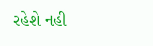રહેશે નહી